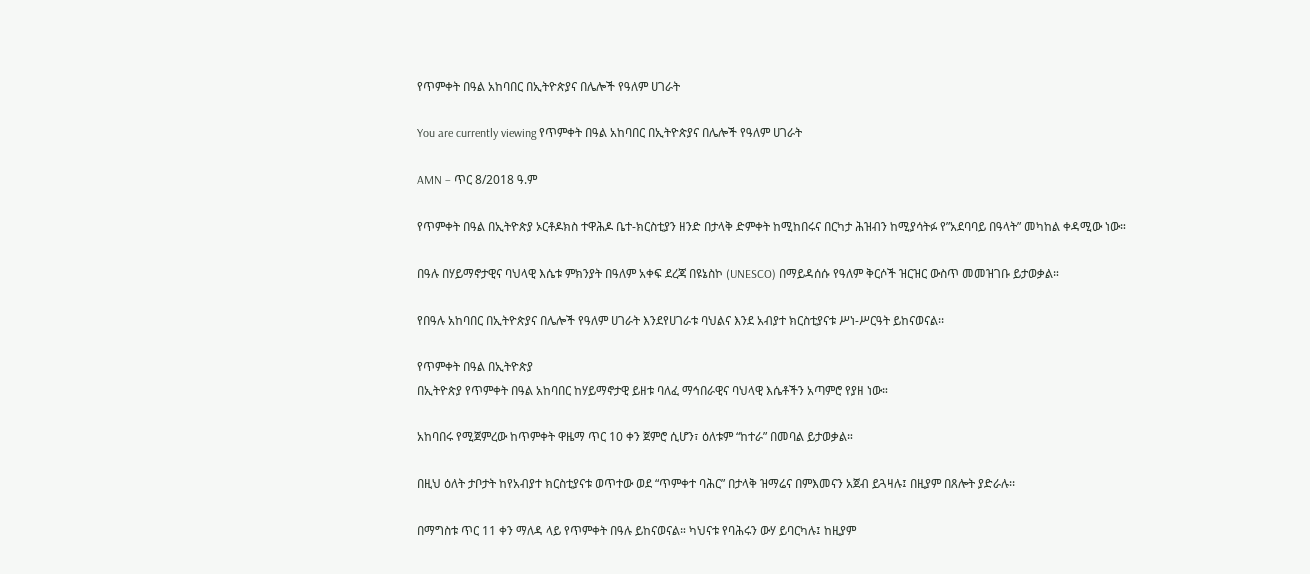የጥምቀት በዓል አከባበር በኢትዮጵያና በሌሎች የዓለም ሀገራት

You are currently viewing የጥምቀት በዓል አከባበር በኢትዮጵያና በሌሎች የዓለም ሀገራት

AMN – ጥር 8/2018 ዓ.ም

የጥምቀት በዓል በኢትዮጵያ ኦርቶዶክስ ተዋሕዶ ቤተ-ክርስቲያን ዘንድ በታላቅ ድምቀት ከሚከበሩና በርካታ ሕዝብን ከሚያሳትፉ የ”አደባባይ በዓላት” መካከል ቀዳሚው ነው።

በዓሉ በሃይማኖታዊና ባህላዊ እሴቱ ምክንያት በዓለም አቀፍ ደረጃ በዩኔስኮ (UNESCO) በማይዳሰሱ የዓለም ቅርሶች ዝርዝር ውስጥ መመዝገቡ ይታወቃል።

የበዓሉ አከባበር በኢትዮጵያና በሌሎች የዓለም ሀገራት እንደየሀገራቱ ባህልና እንደ አብያተ ክርስቲያናቱ ሥነ-ሥርዓት ይከናወናል፡፡

የጥምቀት በዓል በኢትዮጵያ
በኢትዮጵያ የጥምቀት በዓል አከባበር ከሃይማኖታዊ ይዘቱ ባለፈ ማኅበራዊና ባህላዊ እሴቶችን አጣምሮ የያዘ ነው።

አከባበሩ የሚጀምረው ከጥምቀት ዋዜማ ጥር 10 ቀን ጀምሮ ሲሆን፣ ዕለቱም “ከተራ” በመባል ይታወቃል።

በዚህ ዕለት ታቦታት ከየአብያተ ክርስቲያናቱ ወጥተው ወደ “ጥምቀተ ባሕር” በታላቅ ዝማሬና በምእመናን አጀብ ይጓዛሉ፤ በዚያም በጸሎት ያድራሉ፡፡

በማግስቱ ጥር 11 ቀን ማለዳ ላይ የጥምቀት በዓሉ ይከናወናል። ካህናቱ የባሕሩን ውሃ ይባርካሉ፤ ከዚያም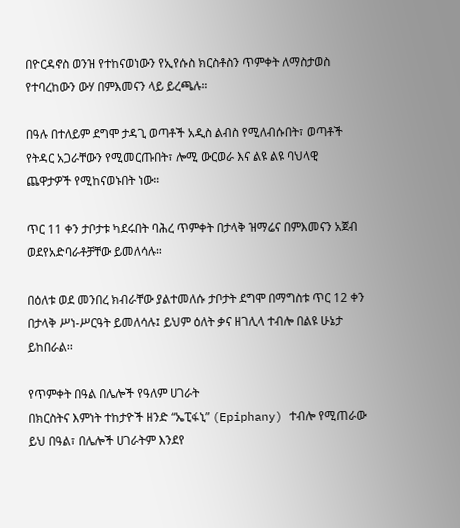በዮርዳኖስ ወንዝ የተከናወነውን የኢየሱስ ክርስቶስን ጥምቀት ለማስታወስ የተባረከውን ውሃ በምእመናን ላይ ይረጫሉ።

በዓሉ በተለይም ደግሞ ታዳጊ ወጣቶች አዲስ ልብስ የሚለብሱበት፣ ወጣቶች የትዳር አጋራቸውን የሚመርጡበት፣ ሎሚ ውርወራ እና ልዩ ልዩ ባህላዊ ጨዋታዎች የሚከናወኑበት ነው።

ጥር 11 ቀን ታቦታቱ ካደሩበት ባሕረ ጥምቀት በታላቅ ዝማሬና በምእመናን አጀብ ወደየአድባራቶቻቸው ይመለሳሉ።

በዕለቱ ወደ መንበረ ክብራቸው ያልተመለሱ ታቦታት ደግሞ በማግስቱ ጥር 12 ቀን በታላቅ ሥነ-ሥርዓት ይመለሳሉ፤ ይህም ዕለት ቃና ዘገሊላ ተብሎ በልዩ ሁኔታ ይከበራል፡፡

የጥምቀት በዓል በሌሎች የዓለም ሀገራት
በክርስትና እምነት ተከታዮች ዘንድ “ኤፒፋኒ” (Epiphany) ተብሎ የሚጠራው ይህ በዓል፣ በሌሎች ሀገራትም እንደየ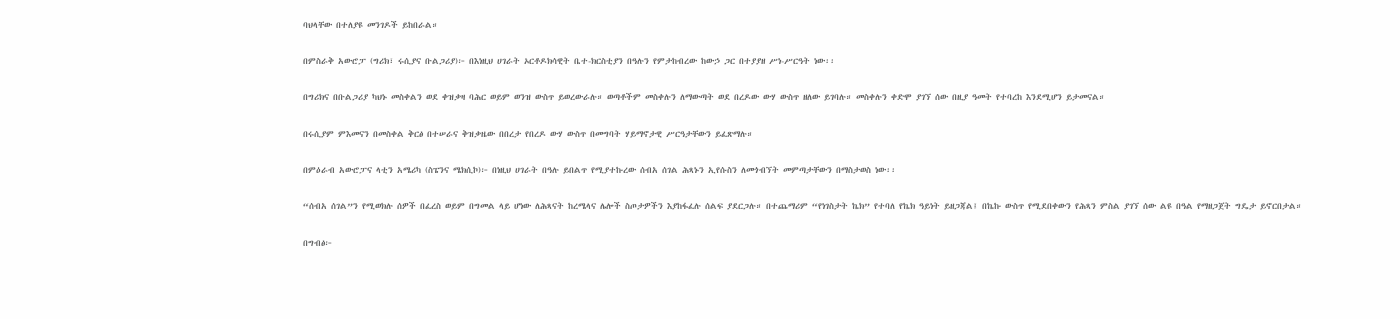ባህላቸው በተለያዩ መንገዶች ይከበራል።

በምስራቅ አውሮፓ (ግሪክ፣ ሩሲያና ቡልጋሪያ)፦ በእነዚህ ሀገራት ኦርቶዶክሳዊት ቤተ-ክርስቲያን በዓሉን የምታከብረው ከውኃ ጋር በተያያዘ ሥነ-ሥርዓት ነው፡፡

በግሪክና በቡልጋሪያ ካህኑ መስቀልን ወደ ቀዝቃዛ ባሕር ወይም ወንዝ ውስጥ ይወረውራሉ። ወጣቶችም መስቀሉን ለማውጣት ወደ በረዶው ውሃ ውስጥ ዘለው ይገባሉ። መስቀሉን ቀድሞ ያገኘ ሰው በዚያ ዓመት የተባረከ እንደሚሆን ይታመናል።

በሩሲያም ምእመናን በመስቀል ቅርፅ በተሠራና ቅዝቃዜው በበረታ የበረዶ ውሃ ውስጥ በመግባት ሃይማኖታዊ ሥርዓታቸውን ይፈጽማሉ።

በምዕራብ አውሮፓና ላቲን አሜሪካ (ስፔንና ሜክሲኮ)፦ በነዚህ ሀገራት በዓሉ ይበልጥ የሚያተኩረው ሰብአ ሰገል ሕጻኑን ኢየሱስን ለመጎብኘት መምጣታቸውን በማስታወስ ነው፡፡

“ሰብአ ሰገል”ን የሚወክሉ ሰዎች በፈረስ ወይም በግመል ላይ ሆነው ለሕጻናት ከረሜላና ሌሎች ስጦታዎችን እያከፋፈሉ ሰልፍ ያደርጋሉ። በተጨማሪም “የነገስታት ኬክ” የተባለ የኬክ ዓይነት ይዘጋጃል፤ በኬኩ ውስጥ የሚደበቀውን የሕጻን ምስል ያገኘ ሰው ልዩ በዓል የማዘጋጀት ግዴታ ይኖርበታል።

በግብፅ፦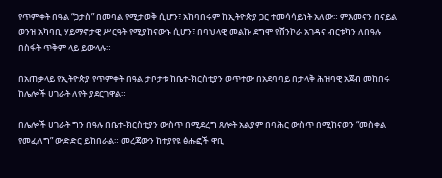የጥምቀት በዓል “ጋታስ” በመባል የሚታወቅ ሲሆን፣ አከባበሩም ከኢትዮጵያ ጋር ተመሳሳይነት አለው። ምእመናን በናይል ወንዝ አካባቢ ሃይማኖታዊ ሥርዓት የሚያከናውኑ ሲሆን፣ በባህላዊ መልኩ ደግሞ የሸንኮራ አገዳና ብርቱካን ለበዓሉ በስፋት ጥቅም ላይ ይውላሉ።

በአጠቃላይ የኢትዮጵያ የጥምቀት በዓል ታቦታቱ ከቤተ-ክርስቲያን ወጥተው በአደባባይ በታላቅ ሕዝባዊ አጀብ መከበሩ ከሌሎች ሀገራት ለየት ያደርገዋል።

በሌሎች ሀገራት ግን በዓሉ በቤተ-ክርስቲያን ውስጥ በሚደረግ ጸሎት አልያም በባሕር ውስጥ በሚከናወን “መስቀል የመፈለግ” ውድድር ይከበራል። መረጃውን ከተያየዩ ፅሑፎች ዋቢ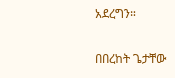አደረግን።

በበረከት ጌታቸው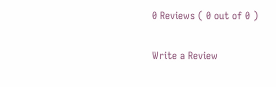0 Reviews ( 0 out of 0 )

Write a Review